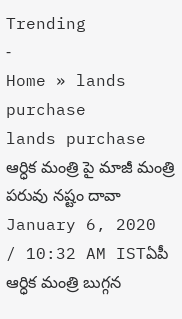Trending
-
Home » lands purchase
lands purchase
ఆర్ధిక మంత్రి పై మాజీ మంత్రి పరువు నష్టం దావా
January 6, 2020 / 10:32 AM ISTఏపీ ఆర్ధిక మంత్రి బుగ్గన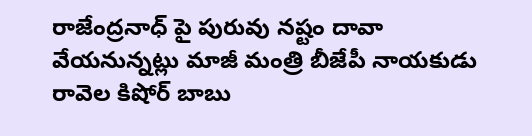రాజేంద్రనాధ్ పై పురువు నష్టం దావా వేయనున్నట్లు మాజీ మంత్రి బీజేపీ నాయకుడు రావెల కిషోర్ బాబు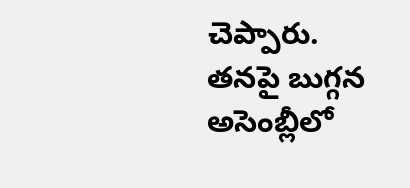చెప్పారు. తనపై బుగ్గన అసెంబ్లీలో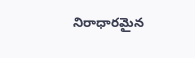నిరాధారమైన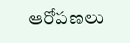ఆరోపణలు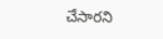చేసారని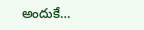అందుకే…